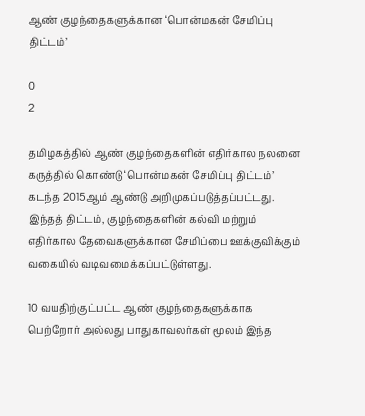ஆண் குழந்தைகளுக்கான ‘பொன்மகன் சேமிப்பு திட்டம்’

0
2

தமிழகத்தில் ஆண் குழந்தைகளின் எதிர்கால நலனை கருத்தில் கொண்டு ‘பொன்மகன் சேமிப்பு திட்டம்’ கடந்த 2015ஆம் ஆண்டு அறிமுகப்படுத்தப்பட்டது. இந்தத் திட்டம், குழந்தைகளின் கல்வி மற்றும் எதிர்கால தேவைகளுக்கான சேமிப்பை ஊக்குவிக்கும் வகையில் வடிவமைக்கப்பட்டுள்ளது.

10 வயதிற்குட்பட்ட ஆண் குழந்தைகளுக்காக பெற்றோர் அல்லது பாதுகாவலர்கள் மூலம் இந்த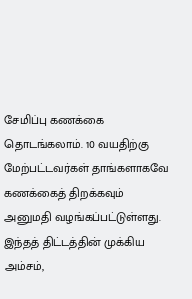சேமிப்பு கணக்கை தொடங்கலாம். 10 வயதிற்கு மேற்பட்டவர்கள் தாங்களாகவே கணக்கைத் திறக்கவும் அனுமதி வழங்கப்பட்டுள்ளது. இந்தத் திட்டத்தின் முக்கிய அம்சம்,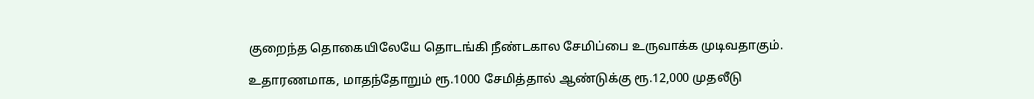குறைந்த தொகையிலேயே தொடங்கி நீண்டகால சேமிப்பை உருவாக்க முடிவதாகும்.

உதாரணமாக, மாதந்தோறும் ரூ.1000 சேமித்தால் ஆண்டுக்கு ரூ.12,000 முதலீடு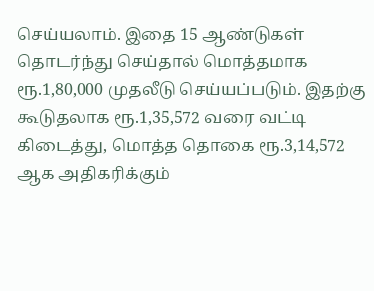செய்யலாம். இதை 15 ஆண்டுகள் தொடர்ந்து செய்தால் மொத்தமாக ரூ.1,80,000 முதலீடு செய்யப்படும். இதற்கு கூடுதலாக ரூ.1,35,572 வரை வட்டி கிடைத்து, மொத்த தொகை ரூ.3,14,572 ஆக அதிகரிக்கும்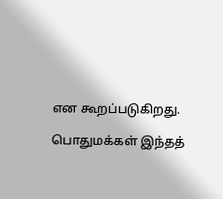என கூறப்படுகிறது.

பொதுமக்கள் இந்தத்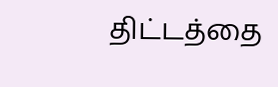திட்டத்தை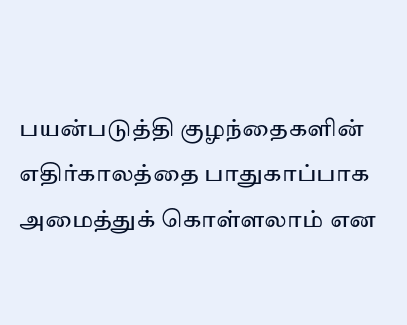பயன்படுத்தி குழந்தைகளின் எதிர்காலத்தை பாதுகாப்பாக அமைத்துக் கொள்ளலாம் என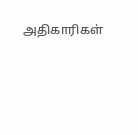அதிகாரிகள்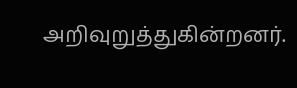அறிவுறுத்துகின்றனர்.